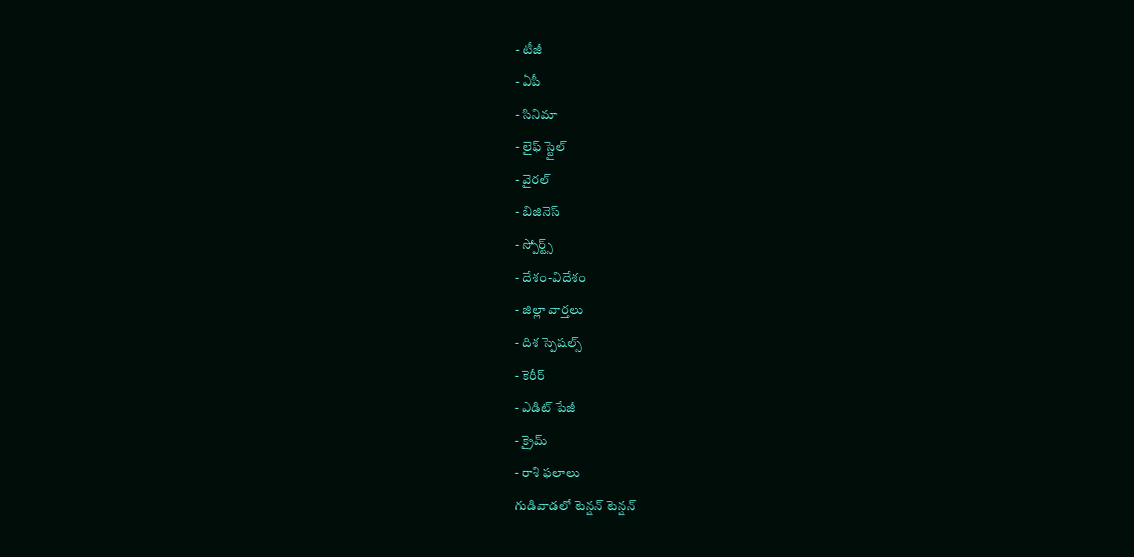- టీజీ
- ఏపీ
- సినిమా
- లైఫ్ స్టైల్
- వైరల్
- బిజినెస్
- స్పోర్ట్స్
- దేశం-విదేశం
- జిల్లా వార్తలు
- దిశ స్పెషల్స్
- కెరీర్
- ఎడిట్ పేజీ
- క్రైమ్
- రాశి ఫలాలు
గుడివాడలో టెన్షన్ టెన్షన్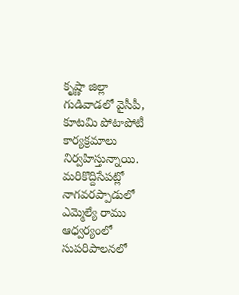కృష్ణా జిల్లా గుడివాడలో వైసీపీ, కూటమి పోటాపోటీ కార్యక్రమాలు నిర్వహిస్తున్నాయి. మరికొద్దిసేపట్లో నాగవరప్పాడులో ఎమ్మెల్యే రాము ఆధ్వర్యంలో సుపరిపాలనలో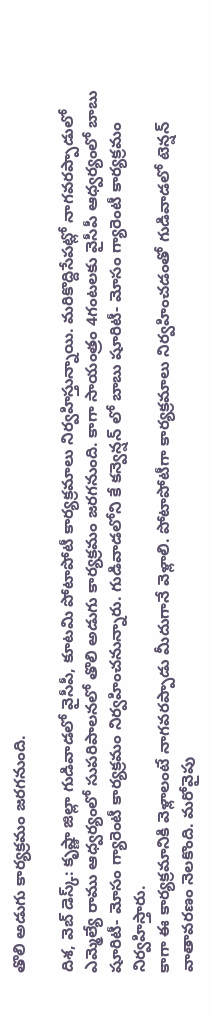తొలి అడుగు కార్యక్రమం జరగనుంది.

దిశ, వెబ్ డెస్క్: కృష్ణా జిల్లా గుడివాడలో వైసీపీ, కూటమి పోటాపోటీ కార్యక్రమాలు నిర్వహిస్తున్నాయి. మరికొద్దిసేపట్లో నాగవరప్పాడులో ఎమ్మెల్యే రాము ఆధ్వర్యంలో సుపరిపాలనలో తొలి అడుగు కార్యక్రమం జరగనుంది. కాగా సాయంత్రం 4గంటలకు వైసీపీ ఆధ్వర్యంలో బాబు షూరిటీ- మోసం గ్యారెంటీ కార్యక్రమం నిర్వహించనున్నారు. గుడివాడలోని కే కన్వెన్షన్ లో బాబు షూరిటీ- మోసం గ్యారెంటీ కార్యక్రమం నిర్వహిస్తారు.
కాగా ఈ కార్యక్రమానికి వెళ్లాలంటే నాగవరప్పాడు మీదుగానే వెళ్లాలి. పోటాపోటీగా కార్యక్రమాలు నిర్వహించడంతో గుడివాడలో టెన్షన్ వాతావరణం నెలకొంది. మరోవైపు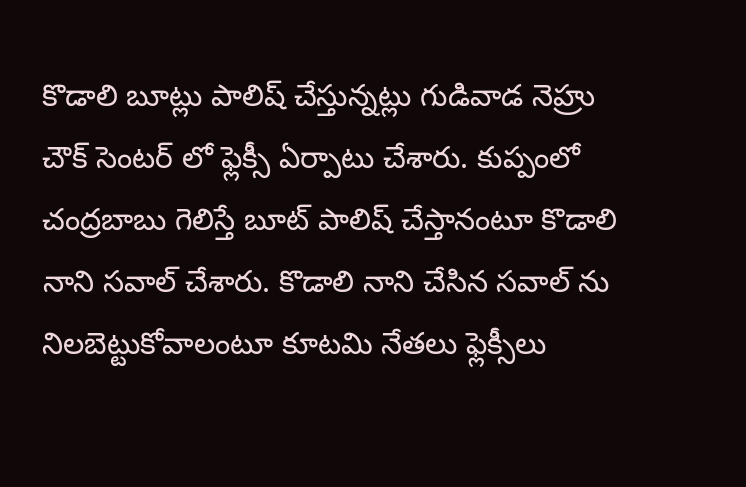కొడాలి బూట్లు పాలిష్ చేస్తున్నట్లు గుడివాడ నెహ్రు చౌక్ సెంటర్ లో ఫ్లెక్సీ ఏర్పాటు చేశారు. కుప్పంలో చంద్రబాబు గెలిస్తే బూట్ పాలిష్ చేస్తానంటూ కొడాలి నాని సవాల్ చేశారు. కొడాలి నాని చేసిన సవాల్ ను నిలబెట్టుకోవాలంటూ కూటమి నేతలు ఫ్లెక్సీలు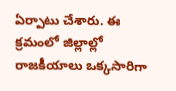ఏర్పాటు చేశారు. ఈ క్రమంలో జిల్లాల్లో రాజకీయాలు ఒక్కసారిగా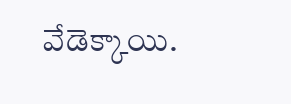వేడెక్కాయి.